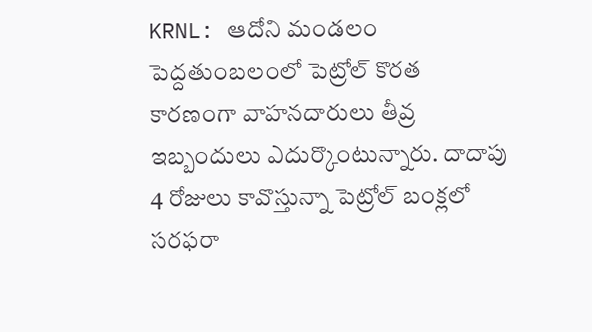KRNL: ఆదోని మండలం పెద్దతుంబలంలో పెట్రోల్ కొరత కారణంగా వాహనదారులు తీవ్ర ఇబ్బందులు ఎదుర్కొంటున్నారు. దాదాపు 4 రోజులు కావొస్తున్నా పెట్రోల్ బంక్లలో సరఫరా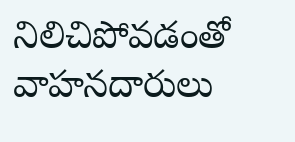నిలిచిపోవడంతో వాహనదారులు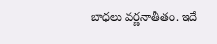బాధలు వర్ణనాతీతం. ఇదే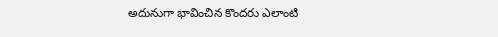అదునుగా భావించిన కొందరు ఎలాంటి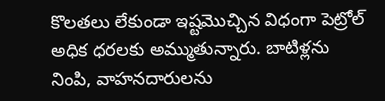కొలతలు లేకుండా ఇష్టమొచ్చిన విధంగా పెట్రోల్ అధిక ధరలకు అమ్ముతున్నారు. బాటిళ్లను నింపి, వాహనదారులను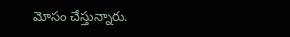మోసం చేస్తున్నారు.